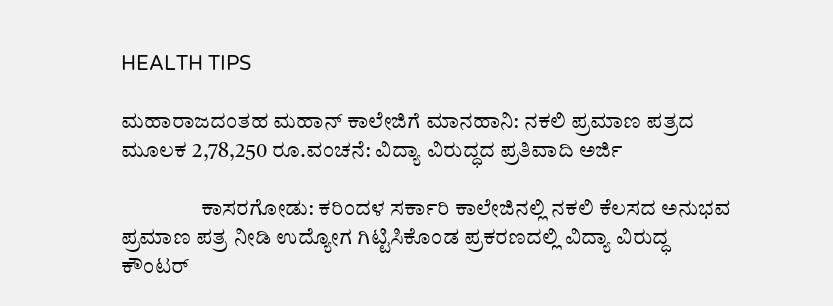HEALTH TIPS

ಮಹಾರಾಜದಂತಹ ಮಹಾನ್ ಕಾಲೇಜಿಗೆ ಮಾನಹಾನಿ: ನಕಲಿ ಪ್ರಮಾಣ ಪತ್ರದ ಮೂಲಕ 2,78,250 ರೂ.ವಂಚನೆ: ವಿದ್ಯಾ ವಿರುದ್ಧದ ಪ್ರತಿವಾದಿ ಅರ್ಜಿ

                  ಕಾಸರಗೋಡು: ಕರಿಂದಳ ಸರ್ಕಾರಿ ಕಾಲೇಜಿನಲ್ಲಿ ನಕಲಿ ಕೆಲಸದ ಅನುಭವ ಪ್ರಮಾಣ ಪತ್ರ ನೀಡಿ ಉದ್ಯೋಗ ಗಿಟ್ಟಿಸಿಕೊಂಡ ಪ್ರಕರಣದಲ್ಲಿ ವಿದ್ಯಾ ವಿರುದ್ಧ ಕೌಂಟರ್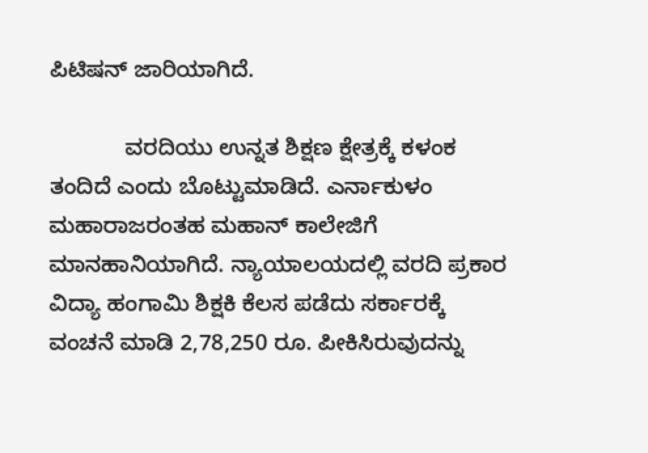ಪಿಟಿಷನ್ ಜಾರಿಯಾಗಿದೆ.

            ವರದಿಯು ಉನ್ನತ ಶಿಕ್ಷಣ ಕ್ಷೇತ್ರಕ್ಕೆ ಕಳಂಕ ತಂದಿದೆ ಎಂದು ಬೊಟ್ಟುಮಾಡಿದೆ. ಎರ್ನಾಕುಳಂ ಮಹಾರಾಜರಂತಹ ಮಹಾನ್ ಕಾಲೇಜಿಗೆ ಮಾನಹಾನಿಯಾಗಿದೆ. ನ್ಯಾಯಾಲಯದಲ್ಲಿ ವರದಿ ಪ್ರಕಾರ ವಿದ್ಯಾ ಹಂಗಾಮಿ ಶಿಕ್ಷಕಿ ಕೆಲಸ ಪಡೆದು ಸರ್ಕಾರಕ್ಕೆ ವಂಚನೆ ಮಾಡಿ 2,78,250 ರೂ. ಪೀಕಿಸಿರುವುದನ್ನು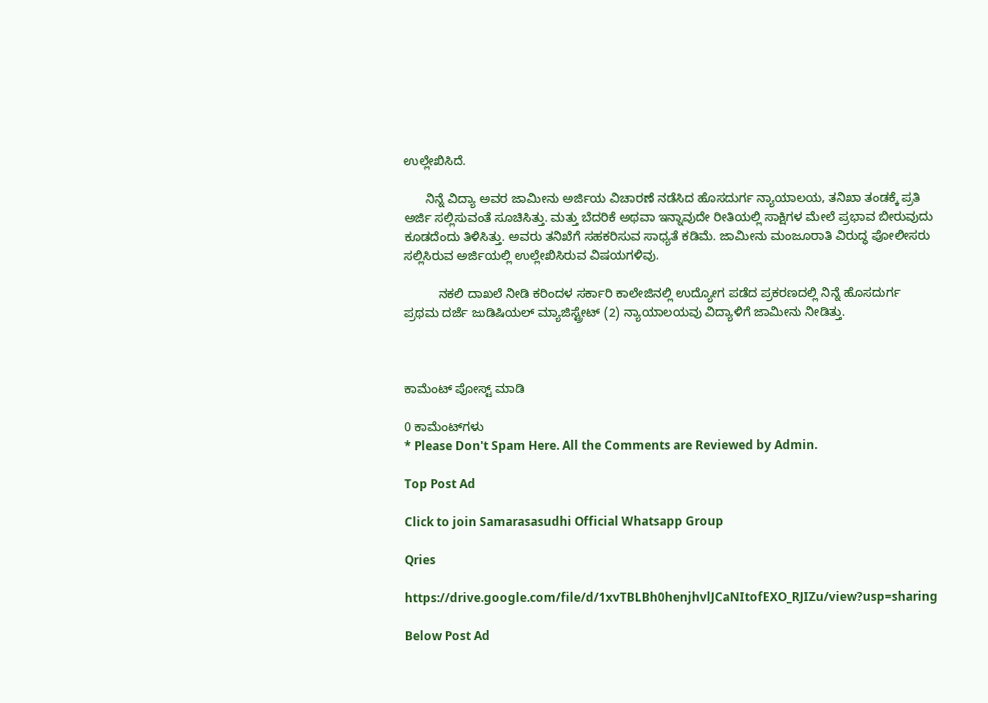ಉಲ್ಲೇಖಿಸಿದೆ.

      ನಿನ್ನೆ ವಿದ್ಯಾ ಅವರ ಜಾಮೀನು ಅರ್ಜಿಯ ವಿಚಾರಣೆ ನಡೆಸಿದ ಹೊಸದುರ್ಗ ನ್ಯಾಯಾಲಯ, ತನಿಖಾ ತಂಡಕ್ಕೆ ಪ್ರತಿ ಅರ್ಜಿ ಸಲ್ಲಿಸುವಂತೆ ಸೂಚಿಸಿತ್ತು. ಮತ್ತು ಬೆದರಿಕೆ ಅಥವಾ ಇನ್ನಾವುದೇ ರೀತಿಯಲ್ಲಿ ಸಾಕ್ಷಿಗಳ ಮೇಲೆ ಪ್ರಭಾವ ಬೀರುವುದು ಕೂಡದೆಂದು ತಿಳಿಸಿತ್ತು. ಅವರು ತನಿಖೆಗೆ ಸಹಕರಿಸುವ ಸಾಧ್ಯತೆ ಕಡಿಮೆ. ಜಾಮೀನು ಮಂಜೂರಾತಿ ವಿರುದ್ಧ ಪೋಲೀಸರು ಸಲ್ಲಿಸಿರುವ ಅರ್ಜಿಯಲ್ಲಿ ಉಲ್ಲೇಖಿಸಿರುವ ವಿಷಯಗಳಿವು.

          ನಕಲಿ ದಾಖಲೆ ನೀಡಿ ಕರಿಂದಳ ಸರ್ಕಾರಿ ಕಾಲೇಜಿನಲ್ಲಿ ಉದ್ಯೋಗ ಪಡೆದ ಪ್ರಕರಣದಲ್ಲಿ ನಿನ್ನೆ ಹೊಸದುರ್ಗ ಪ್ರಥಮ ದರ್ಜೆ ಜುಡಿಷಿಯಲ್ ಮ್ಯಾಜಿಸ್ಟ್ರೇಟ್ (2) ನ್ಯಾಯಾಲಯವು ವಿದ್ಯಾಳಿಗೆ ಜಾಮೀನು ನೀಡಿತ್ತು.



ಕಾಮೆಂಟ್‌‌ ಪೋಸ್ಟ್‌ ಮಾಡಿ

0 ಕಾಮೆಂಟ್‌ಗಳು
* Please Don't Spam Here. All the Comments are Reviewed by Admin.

Top Post Ad

Click to join Samarasasudhi Official Whatsapp Group

Qries

https://drive.google.com/file/d/1xvTBLBh0henjhvlJCaNItofEXO_RJIZu/view?usp=sharing

Below Post Ad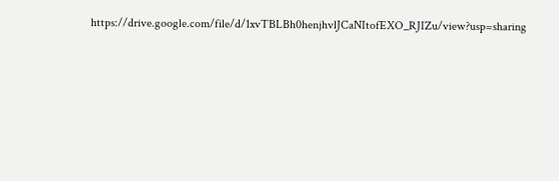https://drive.google.com/file/d/1xvTBLBh0henjhvlJCaNItofEXO_RJIZu/view?usp=sharing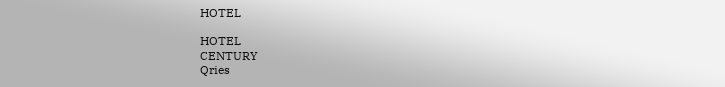HOTEL

HOTEL
CENTURY
Qries